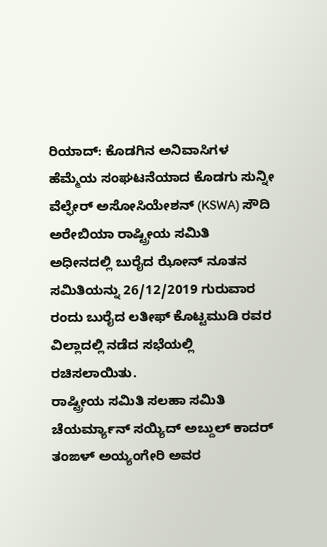ರಿಯಾದ್: ಕೊಡಗಿನ ಅನಿವಾಸಿಗಳ ಹೆಮ್ಮೆಯ ಸಂಘಟನೆಯಾದ ಕೊಡಗು ಸುನ್ನೀ ವೆಲ್ಫೇರ್ ಅಸೋಸಿಯೇಶನ್ (KSWA) ಸೌದಿ ಅರೇಬಿಯಾ ರಾಷ್ಟ್ರೀಯ ಸಮಿತಿ ಅಧೀನದಲ್ಲಿ ಬುರೈದ ಝೋನ್ ನೂತನ ಸಮಿತಿಯನ್ನು 26/12/2019 ಗುರುವಾರ ರಂದು ಬುರೈದ ಲತೀಫ್ ಕೊಟ್ಟಮುಡಿ ರವರ ವಿಲ್ಲಾದಲ್ಲಿ ನಡೆದ ಸಭೆಯಲ್ಲಿ ರಚಿಸಲಾಯಿತು.
ರಾಷ್ಟ್ರೀಯ ಸಮಿತಿ ಸಲಹಾ ಸಮಿತಿ ಚೆಯರ್ಮ್ಯಾನ್ ಸಯ್ಯಿದ್ ಅಬ್ದುಲ್ ಕಾದರ್ ತಂಙಳ್ ಅಯ್ಯಂಗೇರಿ ಅವರ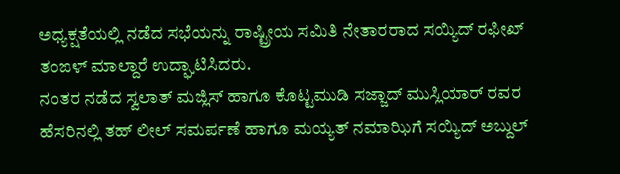ಅಧ್ಯಕ್ಷತೆಯಲ್ಲಿ ನಡೆದ ಸಭೆಯನ್ನು ರಾಷ್ಟ್ರೀಯ ಸಮಿತಿ ನೇತಾರರಾದ ಸಯ್ಯಿದ್ ರಫೀಖ್ ತಂಙಳ್ ಮಾಲ್ದಾರೆ ಉದ್ಘಾಟಿಸಿದರು.
ನಂತರ ನಡೆದ ಸ್ವಲಾತ್ ಮಜ್ಲಿಸ್ ಹಾಗೂ ಕೊಟ್ಟಮುಡಿ ಸಜ್ಜಾದ್ ಮುಸ್ಲಿಯಾರ್ ರವರ ಹೆಸರಿನಲ್ಲಿ ತಹ್ ಲೀಲ್ ಸಮರ್ಪಣೆ ಹಾಗೂ ಮಯ್ಯತ್ ನಮಾಝಿಗೆ ಸಯ್ಯಿದ್ ಅಬ್ದುಲ್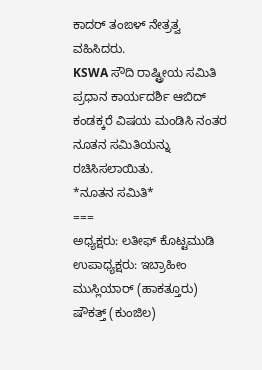ಕಾದರ್ ತಂಙಳ್ ನೇತ್ರತ್ವ ವಹಿಸಿದರು.
KSWA ಸೌದಿ ರಾಷ್ಟ್ರೀಯ ಸಮಿತಿ ಪ್ರಧಾನ ಕಾರ್ಯದರ್ಶಿ ಆಬಿದ್ ಕಂಡಕ್ಕರೆ ವಿಷಯ ಮಂಡಿಸಿ ನಂತರ ನೂತನ ಸಮಿತಿಯನ್ನು ರಚಿಸಿಸಲಾಯಿತು.
*ನೂತನ ಸಮಿತಿ*
===
ಅಧ್ಯಕ್ಷರು: ಲತೀಫ್ ಕೊಟ್ಟಮುಡಿ
ಉಪಾಧ್ಯಕ್ಷರು: ಇಬ್ರಾಹೀಂ ಮುಸ್ಲಿಯಾರ್ (ಹಾಕತ್ತೂರು) ಷೌಕತ್ತ್ (ಕುಂಜಿಲ)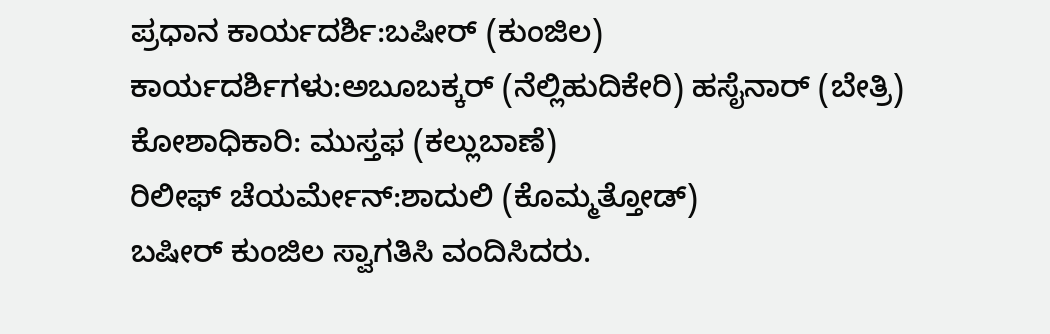ಪ್ರಧಾನ ಕಾರ್ಯದರ್ಶಿ:ಬಷೀರ್ (ಕುಂಜಿಲ)
ಕಾರ್ಯದರ್ಶಿಗಳು:ಅಬೂಬಕ್ಕರ್ (ನೆಲ್ಲಿಹುದಿಕೇರಿ) ಹಸೈನಾರ್ (ಬೇತ್ರಿ)
ಕೋಶಾಧಿಕಾರಿ: ಮುಸ್ತಫ (ಕಲ್ಲುಬಾಣೆ)
ರಿಲೀಫ್ ಚೆಯರ್ಮೇನ್:ಶಾದುಲಿ (ಕೊಮ್ಮತ್ತೋಡ್)
ಬಷೀರ್ ಕುಂಜಿಲ ಸ್ವಾಗತಿಸಿ ವಂದಿಸಿದರು.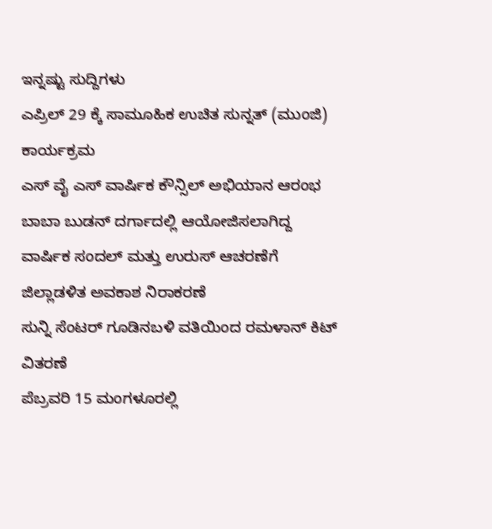ಇನ್ನಷ್ಟು ಸುದ್ದಿಗಳು
ಎಪ್ರಿಲ್ 29 ಕ್ಕೆ ಸಾಮೂಹಿಕ ಉಚಿತ ಸುನ್ನತ್ (ಮುಂಜಿ) ಕಾರ್ಯಕ್ರಮ
ಎಸ್ ವೈ ಎಸ್ ವಾರ್ಷಿಕ ಕೌನ್ಸಿಲ್ ಅಭಿಯಾನ ಆರಂಭ
ಬಾಬಾ ಬುಡನ್ ದರ್ಗಾದಲ್ಲಿ ಆಯೋಜಿಸಲಾಗಿದ್ದ ವಾರ್ಷಿಕ ಸಂದಲ್ ಮತ್ತು ಉರುಸ್ ಆಚರಣೆಗೆ ಜಿಲ್ಲಾಡಳಿತ ಅವಕಾಶ ನಿರಾಕರಣೆ
ಸುನ್ನಿ ಸೆಂಟರ್ ಗೂಡಿನಬಳಿ ವತಿಯಿಂದ ರಮಳಾನ್ ಕಿಟ್ ವಿತರಣೆ
ಪೆಬ್ರವರಿ 15 ಮಂಗಳೂರಲ್ಲಿ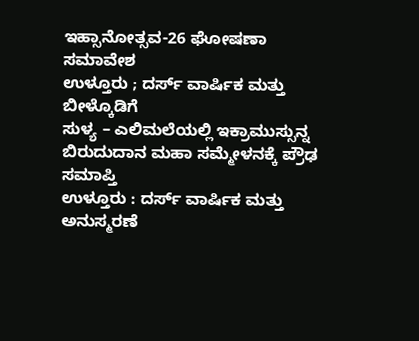ಇಹ್ಸಾನೋತ್ಸವ-26 ಘೋಷಣಾ ಸಮಾವೇಶ
ಉಳ್ತೂರು ; ದರ್ಸ್ ವಾರ್ಷಿಕ ಮತ್ತು ಬೀಳ್ಕೊಡಿಗೆ
ಸುಳ್ಯ – ಎಲಿಮಲೆಯಲ್ಲಿ ಇಕ್ರಾಮುಸ್ಸುನ್ನ ಬಿರುದುದಾನ ಮಹಾ ಸಮ್ಮೇಳನಕ್ಕೆ ಪ್ರೌಢ ಸಮಾಪ್ತಿ
ಉಳ್ತೂರು : ದರ್ಸ್ ವಾರ್ಷಿಕ ಮತ್ತು ಅನುಸ್ಮರಣೆ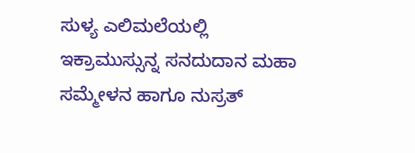ಸುಳ್ಯ ಎಲಿಮಲೆಯಲ್ಲಿ ಇಕ್ರಾಮುಸ್ಸುನ್ನ ಸನದುದಾನ ಮಹಾ ಸಮ್ಮೇಳನ ಹಾಗೂ ನುಸ್ರತ್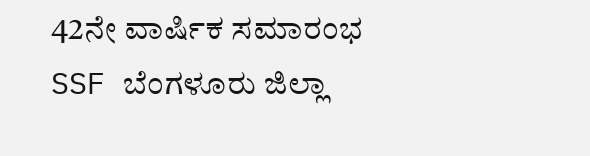42ನೇ ವಾರ್ಷಿಕ ಸಮಾರಂಭ
SSF ಬೆಂಗಳೂರು ಜಿಲ್ಲಾ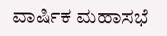ವಾರ್ಷಿಕ ಮಹಾಸಭೆ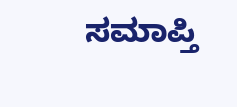ಸಮಾಪ್ತಿ